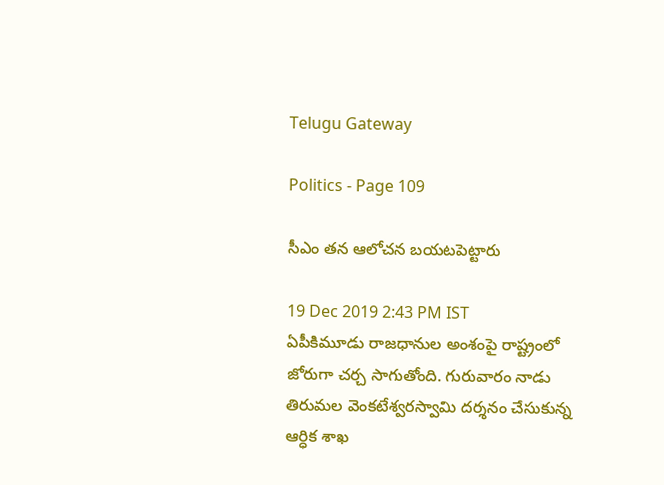Telugu Gateway

Politics - Page 109

సీఎం తన ఆలోచన బయటపెట్టారు

19 Dec 2019 2:43 PM IST
ఏపీకిమూడు రాజధానుల అంశంపై రాష్ట్రంలో జోరుగా చర్చ సాగుతోంది. గురువారం నాడు తిరుమల వెంకటేశ్వరస్వామి దర్శనం చేసుకున్న ఆర్ధిక శాఖ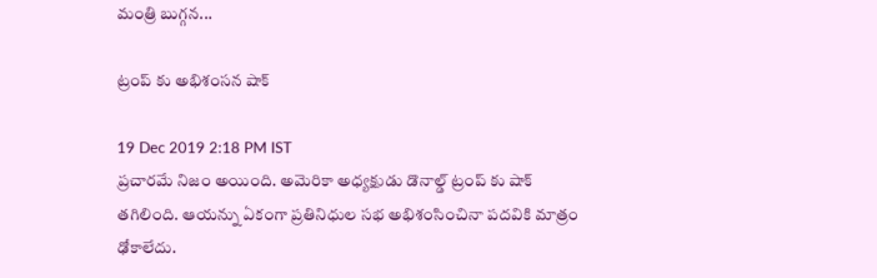మంత్రి బుగ్గన...

ట్రంప్ కు అభిశంసన షాక్

19 Dec 2019 2:18 PM IST
ప్రచారమే నిజం అయింది. అమెరికా అధ్యక్షుడు డొనాల్డ్ ట్రంప్ కు షాక్ తగిలింది. ఆయన్ను ఏకంగా ప్రతినిధుల సభ అభిశంసించినా పదవికి మాత్రం ఢోకాలేదు.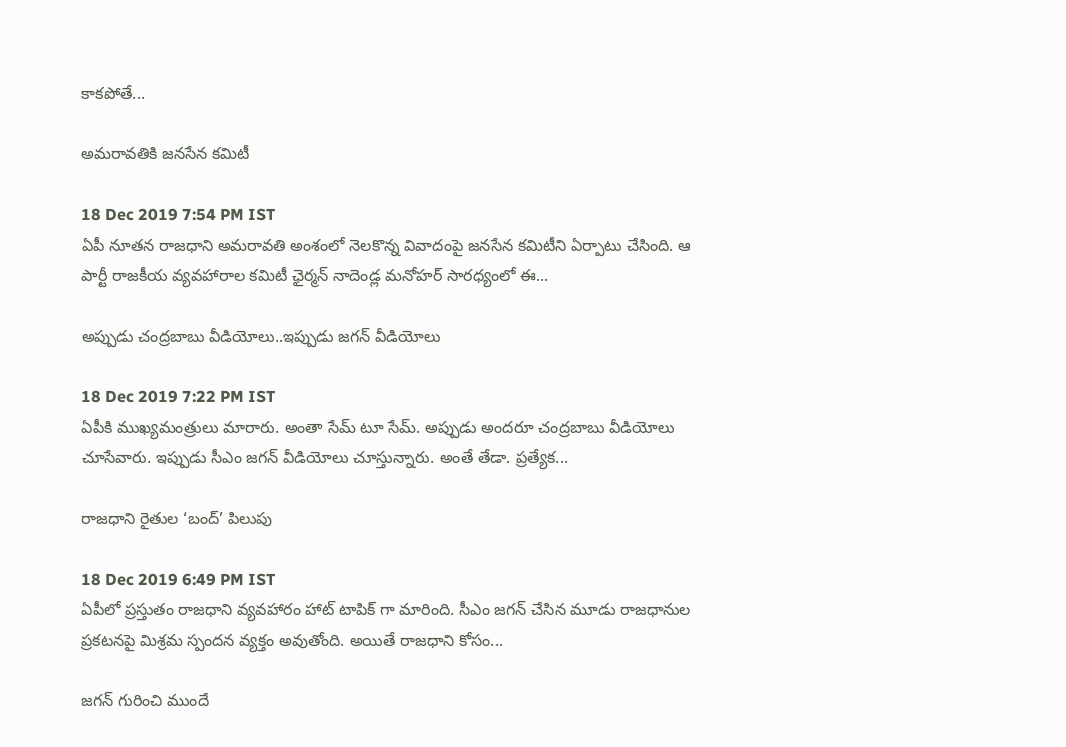కాకపోతే...

అమరావతికి జనసేన కమిటీ

18 Dec 2019 7:54 PM IST
ఏపీ నూతన రాజధాని అమరావతి అంశంలో నెలకొన్న వివాదంపై జనసేన కమిటీని ఏర్పాటు చేసింది. ఆ పార్టీ రాజకీయ వ్యవహారాల కమిటీ ఛైర్మన్ నాదెండ్ల మనోహర్ సారధ్యంలో ఈ...

అప్పుడు చంద్రబాబు వీడియోలు..ఇప్పుడు జగన్ వీడియోలు

18 Dec 2019 7:22 PM IST
ఏపీకి ముఖ్యమంత్రులు మారారు. అంతా సేమ్ టూ సేమ్. అప్పుడు అందరూ చంద్రబాబు వీడియోలు చూసేవారు. ఇప్పుడు సీఎం జగన్ వీడియోలు చూస్తున్నారు. అంతే తేడా. ప్రత్యేక...

రాజధాని రైతుల ‘బంద్’ పిలుపు

18 Dec 2019 6:49 PM IST
ఏపీలో ప్రస్తుతం రాజధాని వ్యవహారం హాట్ టాపిక్ గా మారింది. సీఎం జగన్ చేసిన మూడు రాజధానుల ప్రకటనపై మిశ్రమ స్పందన వ్యక్తం అవుతోంది. అయితే రాజధాని కోసం...

జగన్ గురించి ముందే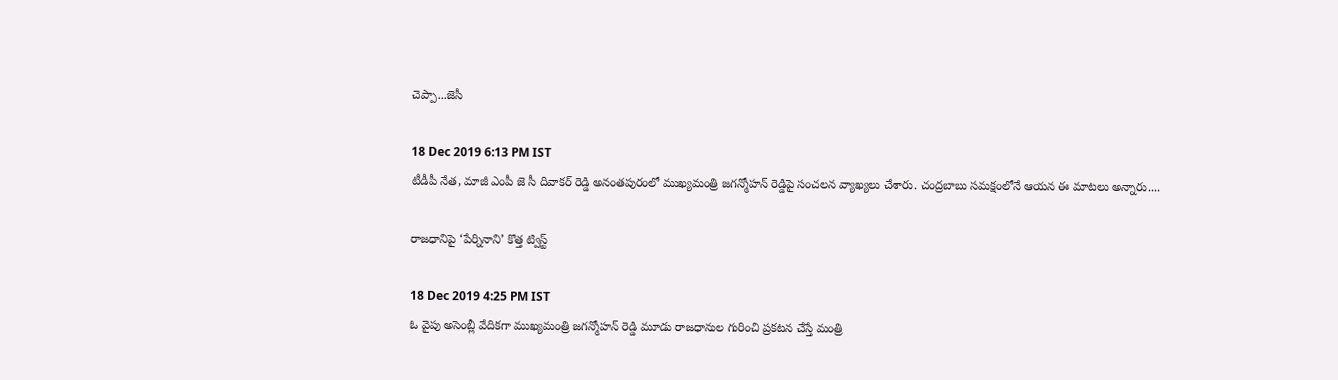చెప్పా...జెసీ

18 Dec 2019 6:13 PM IST
టీడీపీ నేత, మాజీ ఎంపీ జె సీ దివాకర్ రెడ్డి అనంతపురంలో ముఖ్యమంత్రి జగన్మోహన్ రెడ్డిపై సంచలన వ్యాఖ్యలు చేశారు. చంద్రబాబు సమక్షంలోనే ఆయన ఈ మాటలు అన్నారు....

రాజధానిపై ‘పేర్నినాని’ కొత్త ట్విస్ట్

18 Dec 2019 4:25 PM IST
ఓ వైపు అసెంబ్లీ వేదికగా ముఖ్యమంత్రి జగన్మోహన్ రెడ్డి మూడు రాజధానుల గురించి ప్రకటన చేస్తే మంత్రి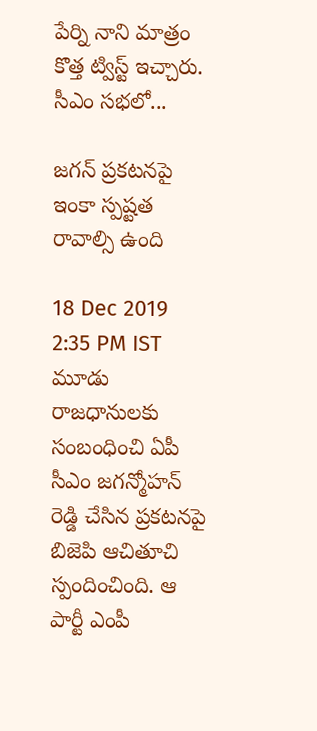పేర్ని నాని మాత్రం కొత్త ట్విస్ట్ ఇచ్చారు. సీఎం సభలో...

జగన్ ప్రకటనపై ఇంకా స్పష్టత రావాల్సి ఉంది

18 Dec 2019 2:35 PM IST
మూడు రాజధానులకు సంబంధించి ఏపీ సీఎం జగన్మోహన్ రెడ్డి చేసిన ప్రకటనపై బిజెపి ఆచితూచి స్పందించింది. ఆ పార్టీ ఎంపీ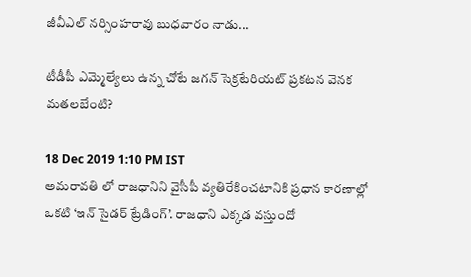జీవీఎల్ నర్సింహరావు బుధవారం నాడు...

టీడీపీ ఎమ్మెల్యేలు ఉన్న చోటే జగన్ సెక్రటేరియట్ ప్రకటన వెనక మతలబేంటి?

18 Dec 2019 1:10 PM IST
అమరావతి లో రాజధానిని వైసీపీ వ్యతిరేకించటానికి ప్రధాన కారణాల్లో ఒకటి ‘ఇన్ సైడర్ ట్రేడింగ్’. రాజధాని ఎక్కడ వస్తుందో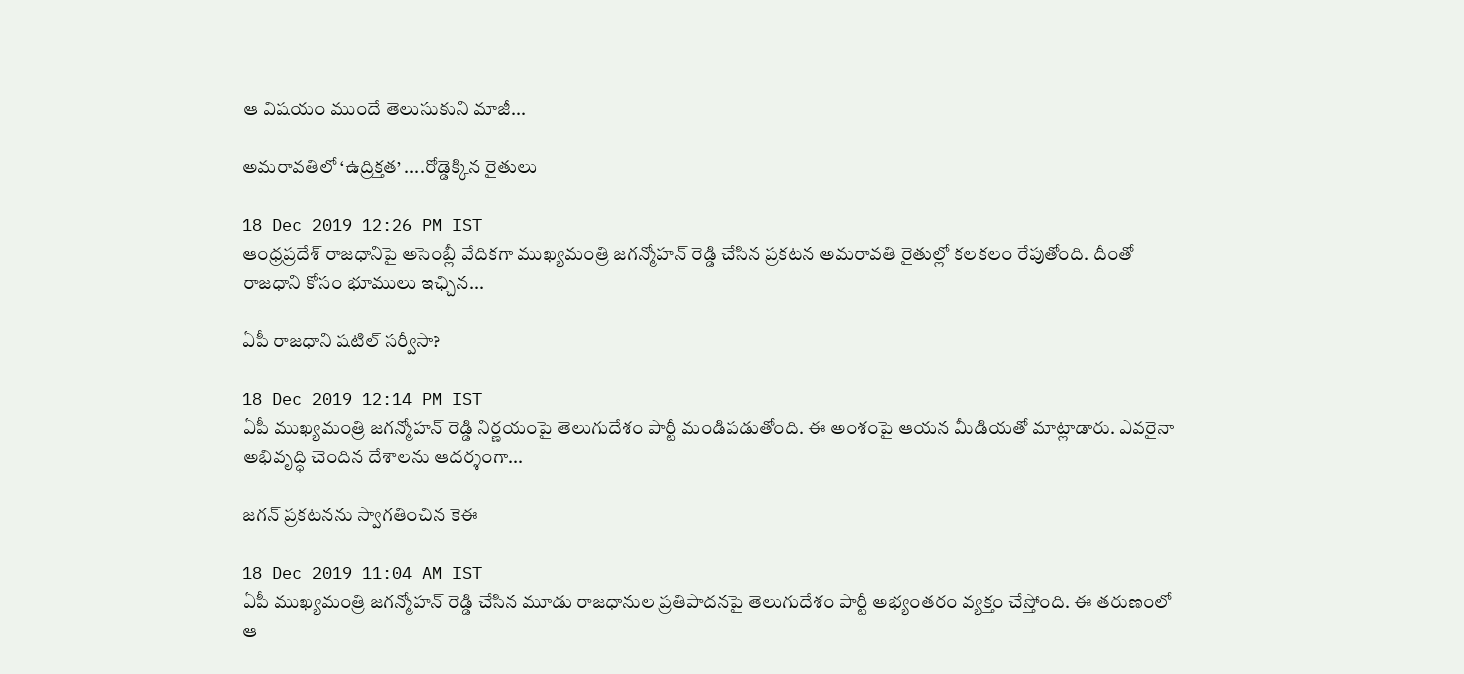ఆ విషయం ముందే తెలుసుకుని మాజీ...

అమరావతిలో ‘ఉద్రిక్తత’ ....రోడ్డెక్కిన రైతులు

18 Dec 2019 12:26 PM IST
ఆంధ్రప్రదేశ్ రాజధానిపై అసెంబ్లీ వేదికగా ముఖ్యమంత్రి జగన్మోహన్ రెడ్డి చేసిన ప్రకటన అమరావతి రైతుల్లో కలకలం రేపుతోంది. దీంతో రాజధాని కోసం భూములు ఇఛ్చిన...

ఏపీ రాజధాని షటిల్ సర్వీసా?

18 Dec 2019 12:14 PM IST
ఏపీ ముఖ్యమంత్రి జగన్మోహన్ రెడ్డి నిర్ణయంపై తెలుగుదేశం పార్టీ మండిపడుతోంది. ఈ అంశంపై ఆయన మీడియతో మాట్లాడారు. ఎవరైనా అభివృద్ధి చెందిన దేశాలను ఆదర్శంగా...

జగన్ ప్రకటనను స్వాగతించిన కెఈ

18 Dec 2019 11:04 AM IST
ఏపీ ముఖ్యమంత్రి జగన్మోహన్ రెడ్డి చేసిన మూడు రాజధానుల ప్రతిపాదనపై తెలుగుదేశం పార్టీ అభ్యంతరం వ్యక్తం చేస్తోంది. ఈ తరుణంలో ఆ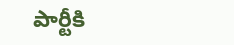పార్టీకి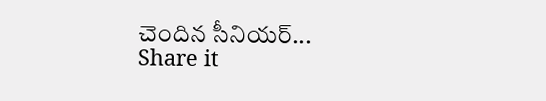చెందిన సీనియర్...
Share it